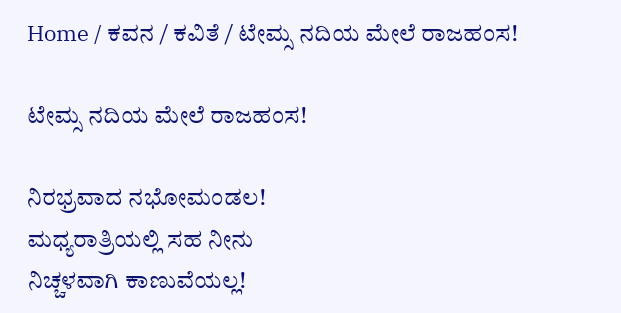Home / ಕವನ / ಕವಿತೆ / ಟೇಮ್ಸ ನದಿಯ ಮೇಲೆ ರಾಜಹಂಸ!

ಟೇಮ್ಸ ನದಿಯ ಮೇಲೆ ರಾಜಹಂಸ!

ನಿರಭ್ರವಾದ ನಭೋಮಂಡಲ!
ಮಧ್ಯರಾತ್ರಿಯಲ್ಲಿ ಸಹ ನೀನು
ನಿಚ್ಚಳವಾಗಿ ಕಾಣುವೆಯಲ್ಲ!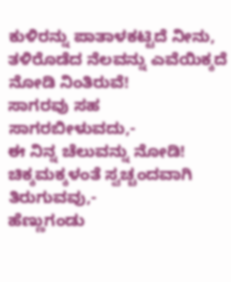ಕುಳಿರನ್ನು ಪಾತಾಳಕಟ್ಟಿದೆ ನೀನು,
ತಳಿರೊಡೆದ ನೆಲವನ್ನು ಎವೆಯಿಕ್ಕದೆ
ನೋಡಿ ನಿಂತಿರುವೆ!
ಸಾಗರವು ಸಹ ಸಾಗರಬೀಳುವದು,-
ಈ ನಿನ್ನ ಚೆಲುವನ್ನು ನೋಡಿ!
ಚಿಕ್ಕಮಕ್ಕಳಂತೆ ಸ್ವಚ್ಚಂದವಾಗಿ ತಿರುಗುವವು,-
ಹೆಣ್ಣುಗಂಡು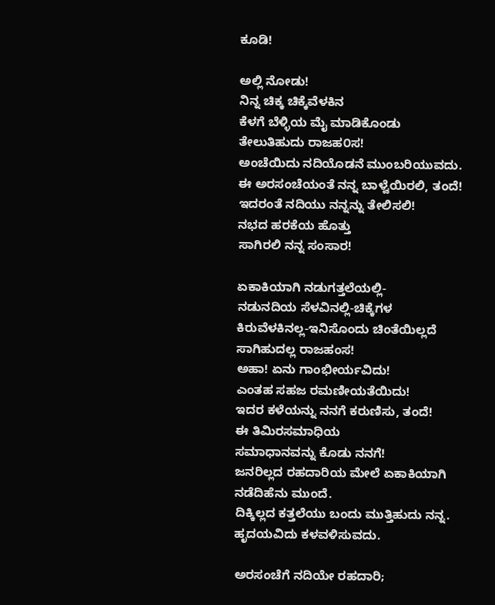ಕೂಡಿ!

ಅಲ್ಲಿ ನೋಡು!
ನಿನ್ನ ಚಿಕ್ಕ ಚಿಕ್ಕೆವೆಳಕಿನ
ಕೆಳಗೆ ಬೆಳ್ಳಿಯ ಮೈ ಮಾಡಿಕೊಂಡು
ತೇಲುತಿಹುದು ರಾಜಹ೦ಸ!
ಅಂಚೆಯಿದು ನದಿಯೊಡನೆ ಮುಂಬರಿಯುವದು.
ಈ ಅರಸಂಚೆಯಂತೆ ನನ್ನ ಬಾಳ್ವೆಯಿರಲಿ, ತಂದೆ!
ಇದರಂತೆ ನದಿಯು ನನ್ನನ್ನು ತೇಲಿಸಲಿ!
ನಭದ ಹರಕೆಯ ಹೊತ್ತು
ಸಾಗಿರಲಿ ನನ್ನ ಸಂಸಾರ!

ಏಕಾಕಿಯಾಗಿ ನಡುಗತ್ತಲೆಯಲ್ಲಿ-
ನಡುನದಿಯ ಸೆಳವಿನಲ್ಲಿ-ಚಿಕ್ಕೆಗಳ
ಕಿರುವೆಳಕಿನಲ್ಲ-ಇನಿಸೊಂದು ಚಿಂತೆಯಿಲ್ಲದೆ
ಸಾಗಿಹುದಲ್ಲ ರಾಜಹಂಸ!
ಅಹಾ! ಏನು ಗಾಂಭೀರ್ಯವಿದು!
ಎಂತಹ ಸಹಜ ರಮಣೀಯತೆಯಿದು!
ಇದರ ಕಳೆಯನ್ನು ನನಗೆ ಕರುಣಿಸು, ತಂದೆ!
ಈ ತಿಮಿರಸಮಾಧಿಯ
ಸಮಾಧಾನವನ್ನು ಕೊಡು ನನಗೆ!
ಜನರಿಲ್ಲದ ರಹದಾರಿಯ ಮೇಲೆ ಏಕಾಕಿಯಾಗಿ
ನಡೆದಿಹೆನು ಮುಂದೆ.
ದಿಕ್ಕಿಲ್ಲದ ಕತ್ತಲೆಯು ಬಂದು ಮುತ್ತಿಹುದು ನನ್ನ.
ಹೃದಯವಿದು ಕಳವಳಿಸುವದು.

ಅರಸಂಚೆಗೆ ನದಿಯೇ ರಹದಾರಿ;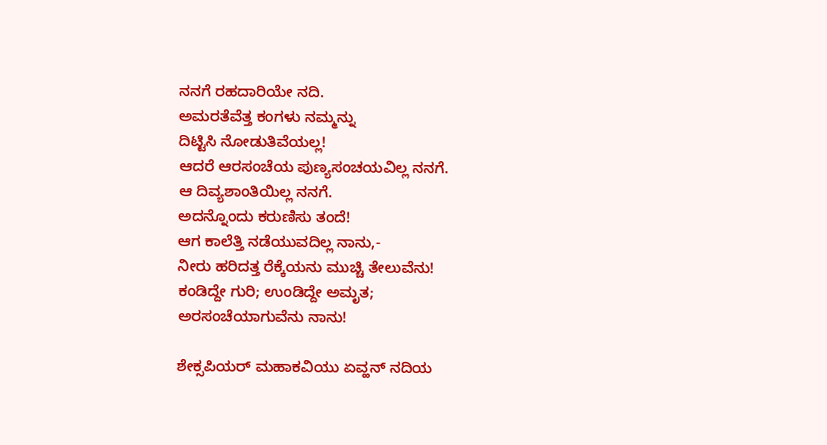ನನಗೆ ರಹದಾರಿಯೇ ನದಿ.
ಅಮರತೆವೆತ್ತ ಕಂಗಳು ನಮ್ಮನ್ನು
ದಿಟ್ಟಿಸಿ ನೋಡುತಿವೆಯಲ್ಲ!
ಆದರೆ ಆರಸಂಚೆಯ ಪುಣ್ಯಸಂಚಯವಿಲ್ಲ ನನಗೆ.
ಆ ದಿವ್ಯಶಾಂತಿಯಿಲ್ಲ ನನಗೆ.
ಅದನ್ನೊಂದು ಕರುಣಿಸು ತಂದೆ!
ಆಗ ಕಾಲೆತ್ತಿ ನಡೆಯುವದಿಲ್ಲ ನಾನು,-
ನೀರು ಹರಿದತ್ತ ರೆಕ್ಕೆಯನು ಮುಚ್ಚಿ ತೇಲುವೆನು!
ಕಂಡಿದ್ದೇ ಗುರಿ; ಉಂಡಿದ್ದೇ ಅಮೃತ;
ಅರಸಂಚೆಯಾಗುವೆನು ನಾನು!

ಶೇಕ್ಸಪಿಯರ್‌ ಮಹಾಕವಿಯು ಏವ್ಹನ್‌ ನದಿಯ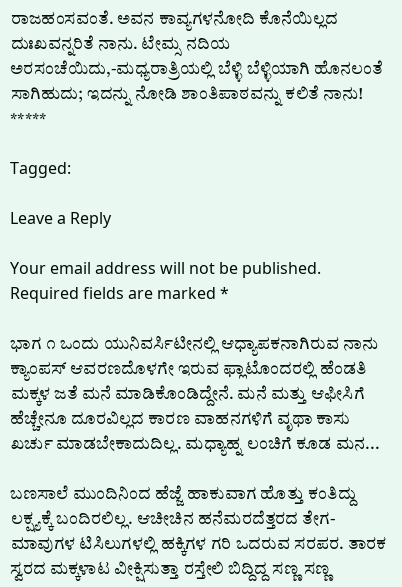ರಾಜಹಂಸವಂತೆ. ಅವನ ಕಾವ್ಯಗಳನೋದಿ ಕೊನೆಯಿಲ್ಲದ ದುಃಖವನ್ನರಿತೆ ನಾನು. ಟೇಮ್ಸ ನದಿಯ ಅರಸಂಚೆಯಿದು,-ಮಧ್ಯರಾತ್ರಿಯಲ್ಲಿ ಬೆಳ್ಳಿ ಬೆಳ್ಳಿಯಾಗಿ ಹೊನಲಂತೆ ಸಾಗಿಹುದು; ಇದನ್ನು ನೋಡಿ ಶಾಂತಿಪಾಠವನ್ನು ಕಲಿತೆ ನಾನು!
*****

Tagged:

Leave a Reply

Your email address will not be published. Required fields are marked *

ಭಾಗ ೧ ಒಂದು ಯುನಿವರ್ಸಿಟೀನಲ್ಲಿ ಆಧ್ಯಾಪಕನಾಗಿರುವ ನಾನು ಕ್ಯಾಂಪಸ್ ಆವರಣದೊಳಗೇ ಇರುವ ಫ್ಲಾಟೊಂದರಲ್ಲಿ ಹೆಂಡತಿ ಮಕ್ಕಳ ಜತೆ ಮನೆ ಮಾಡಿಕೊಂಡಿದ್ದೇನೆ. ಮನೆ ಮತ್ತು ಆಫೀಸಿಗೆ ಹೆಚ್ಚೇನೂ ದೂರವಿಲ್ಲದ ಕಾರಣ ವಾಹನಗಳಿಗೆ ವೃಥಾ ಕಾಸು ಖರ್ಚು ಮಾಡಬೇಕಾದುದಿಲ್ಲ. ಮಧ್ಯಾಹ್ನ ಲಂಚಿಗೆ ಕೂಡ ಮನ...

ಬಣಸಾಲೆ ಮುಂದಿನಿಂದ ಹೆಜ್ಜೆ ಹಾಕುವಾಗ ಹೊತ್ತು ಕಂತಿದ್ದು ಲಕ್ಷ್ಯಕ್ಕೆ ಬಂದಿರಲಿಲ್ಲ. ಆಚೀಚಿನ ಹನೆಮರದೆತ್ತರದ ತೇಗ-ಮಾವುಗಳ ಟಿಸಿಲುಗಳಲ್ಲಿ ಹಕ್ಕಿಗಳ ಗರಿ ಒದರುವ ಸರಪರ. ತಾರಕ ಸ್ವರದ ಮಕ್ಕಳಾಟ ವೀಕ್ಷಿಸುತ್ತಾ ರಸ್ತೇಲಿ ಬಿದ್ದಿದ್ದ ಸಣ್ಣ ಸಣ್ಣ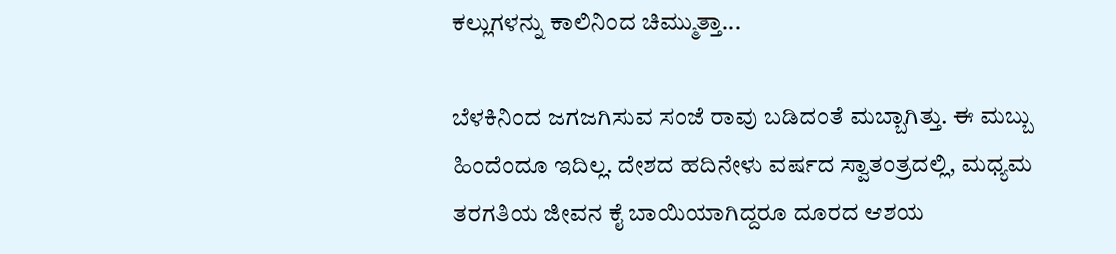ಕಲ್ಲುಗಳನ್ನು ಕಾಲಿನಿಂದ ಚಿಮ್ಮುತ್ತಾ...

ಬೆಳಕಿನಿಂದ ಜಗಜಗಿಸುವ ಸಂಜೆ ರಾವು ಬಡಿದಂತೆ ಮಬ್ಬಾಗಿತ್ತು. ಈ ಮಬ್ಬು ಹಿಂದೆಂದೂ ಇದಿಲ್ಲ. ದೇಶದ ಹದಿನೇಳು ವರ್ಷದ ಸ್ವಾತಂತ್ರದಲ್ಲಿ, ಮಧ್ಯಮ ತರಗತಿಯ ಜೀವನ ಕೈ ಬಾಯಿಯಾಗಿದ್ದರೂ ದೂರದ ಆಶಯ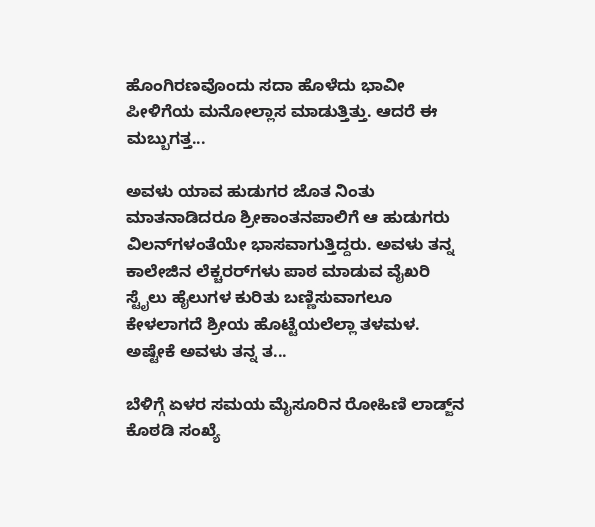ಹೊಂಗಿರಣವೊಂದು ಸದಾ ಹೊಳೆದು ಭಾವೀ ಪೀಳಿಗೆಯ ಮನೋಲ್ಲಾಸ ಮಾಡುತ್ತಿತ್ತು. ಆದರೆ ಈ ಮಬ್ಬುಗತ್ತ...

ಅವಳು ಯಾವ ಹುಡುಗರ ಜೊತ ನಿಂತು ಮಾತನಾಡಿದರೂ ಶ್ರೀಕಾಂತನಪಾಲಿಗೆ ಆ ಹುಡುಗರು ವಿಲನ್‌ಗಳಂತೆಯೇ ಭಾಸವಾಗುತ್ತಿದ್ದರು. ಅವಳು ತನ್ನ ಕಾಲೇಜಿನ ಲೆಕ್ಚರರ್‌ಗಳು ಪಾಠ ಮಾಡುವ ವೈಖರಿ ಸ್ಟೈಲು ಹೈಲುಗಳ ಕುರಿತು ಬಣ್ಣಿಸುವಾಗಲೂ ಕೇಳಲಾಗದೆ ಶ್ರೀಯ ಹೊಟ್ಟೆಯಲೆಲ್ಲಾ ತಳಮಳ. ಅಷ್ಟೇಕೆ ಅವಳು ತನ್ನ ತ...

ಬೆಳಿಗ್ಗೆ ಏಳರ ಸಮಯ ಮೈಸೂರಿನ ರೋಹಿಣಿ ಲಾಡ್ಜ್‌ನ ಕೊಠಡಿ ಸಂಖ್ಯೆ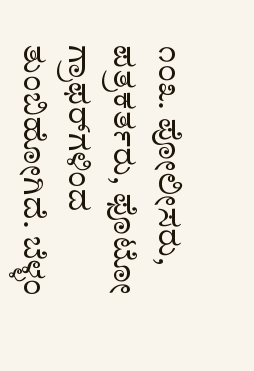೧೦೩. ಪೋಲೀಸರು, ಪತ್ರಕರ್ತರು, ಫೊಟೋ ಗ್ರಾಫರ್‌ಗಳಿಂದ ತುಂಬಿಹೋಗಿದೆ. ಬೆಳ್ಳಂ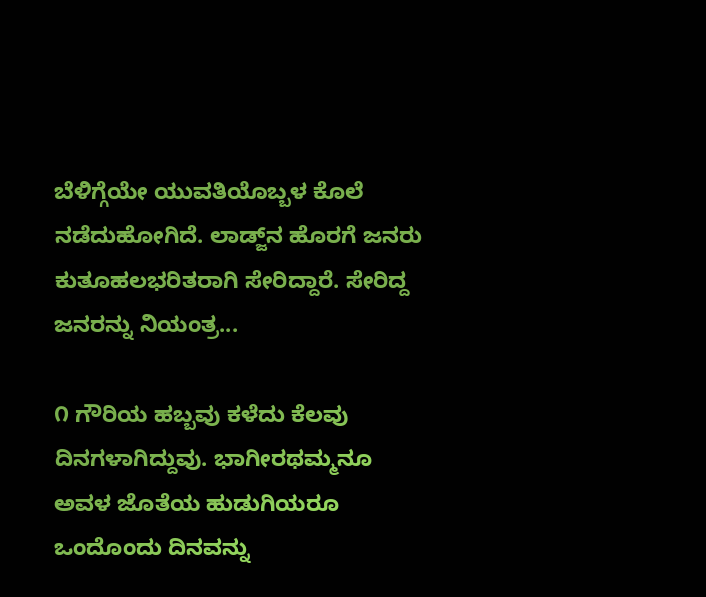ಬೆಳಿಗ್ಗೆಯೇ ಯುವತಿಯೊಬ್ಬಳ ಕೊಲೆ ನಡೆದುಹೋಗಿದೆ. ಲಾಡ್ಜ್‌ನ ಹೊರಗೆ ಜನರು ಕುತೂಹಲಭರಿತರಾಗಿ ಸೇರಿದ್ದಾರೆ. ಸೇರಿದ್ದ ಜನರನ್ನು ನಿಯಂತ್ರ...

೧ ಗೌರಿಯ ಹಬ್ಬವು ಕಳೆದು ಕೆಲವು ದಿನಗಳಾಗಿದ್ದುವು. ಭಾಗೀರಥಮ್ಮನೂ ಅವಳ ಜೊತೆಯ ಹುಡುಗಿಯರೂ ಒಂದೊಂದು ದಿನವನ್ನು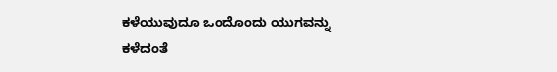ಕಳೆಯುವುದೂ ಒಂದೊಂದು ಯುಗವನ್ನು ಕಳೆದಂತೆ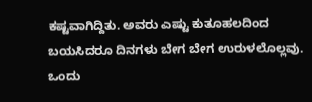ಕಷ್ಟವಾಗಿದ್ದಿತು. ಅವರು ಎಷ್ಟು ಕುತೂಹಲದಿಂದ ಬಯಸಿದರೂ ದಿನಗಳು ಬೇಗ ಬೇಗ ಉರುಳಲೊಲ್ಲವು. ಒಂದು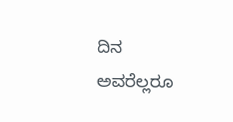ದಿನ ಅವರೆಲ್ಲರೂ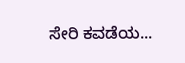ಸೇರಿ ಕವಡೆಯ...